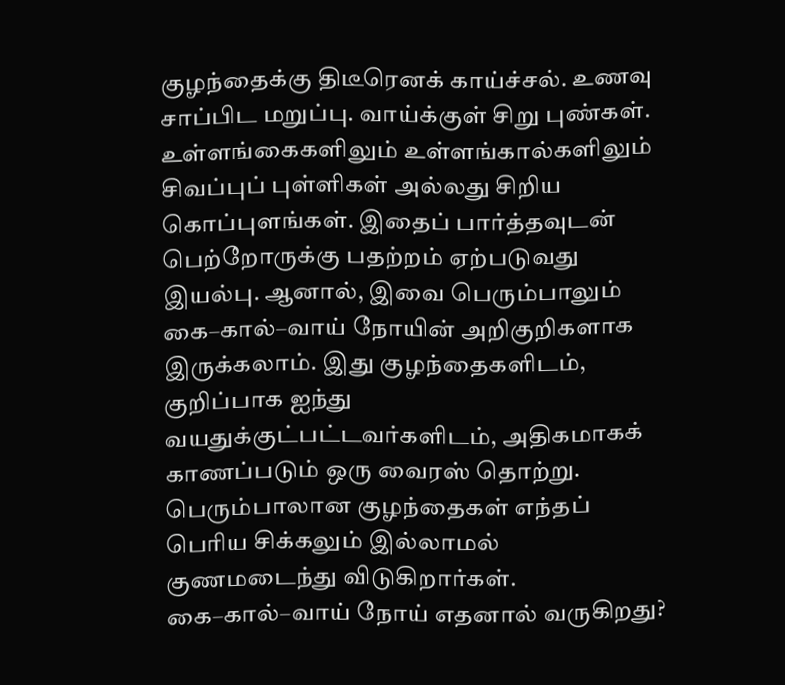குழந்தைக்கு திடீரெனக் காய்ச்சல். உணவு சாப்பிட மறுப்பு. வாய்க்குள் சிறு புண்கள். உள்ளங்கைகளிலும் உள்ளங்கால்களிலும் சிவப்புப் புள்ளிகள் அல்லது சிறிய கொப்புளங்கள். இதைப் பார்த்தவுடன் பெற்றோருக்கு பதற்றம் ஏற்படுவது இயல்பு. ஆனால், இவை பெரும்பாலும் கை–கால்–வாய் நோயின் அறிகுறிகளாக இருக்கலாம். இது குழந்தைகளிடம், குறிப்பாக ஐந்து வயதுக்குட்பட்டவர்களிடம், அதிகமாகக் காணப்படும் ஒரு வைரஸ் தொற்று. பெரும்பாலான குழந்தைகள் எந்தப் பெரிய சிக்கலும் இல்லாமல் குணமடைந்து விடுகிறார்கள்.
கை–கால்–வாய் நோய் எதனால் வருகிறது?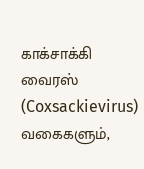காக்சாக்கி வைரஸ் (Coxsackievirus) வகைகளும்,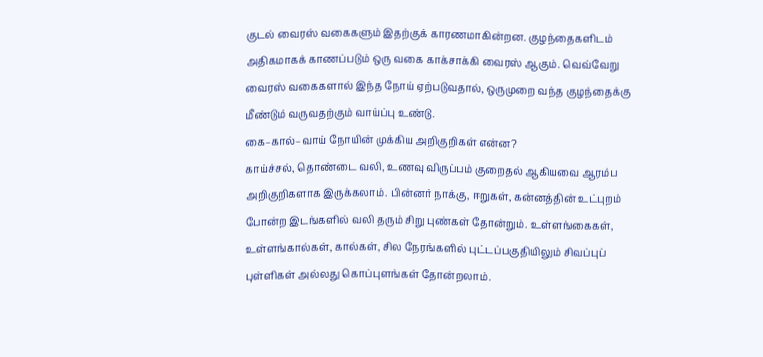குடல் வைரஸ் வகைகளும் இதற்குக் காரணமாகின்றன. குழந்தைகளிடம் அதிகமாகக் காணப்படும் ஒரு வகை காக்சாக்கி வைரஸ் ஆகும். வெவ்வேறு வைரஸ் வகைகளால் இந்த நோய் ஏற்படுவதால், ஒருமுறை வந்த குழந்தைக்கு மீண்டும் வருவதற்கும் வாய்ப்பு உண்டு.
கை–கால்–வாய் நோயின் முக்கிய அறிகுறிகள் என்ன?
காய்ச்சல், தொண்டை வலி, உணவு விருப்பம் குறைதல் ஆகியவை ஆரம்ப அறிகுறிகளாக இருக்கலாம். பின்னர் நாக்கு, ஈறுகள், கன்னத்தின் உட்புறம் போன்ற இடங்களில் வலி தரும் சிறு புண்கள் தோன்றும். உள்ளங்கைகள், உள்ளங்கால்கள், கால்கள், சில நேரங்களில் புட்டப்பகுதியிலும் சிவப்புப் புள்ளிகள் அல்லது கொப்புளங்கள் தோன்றலாம்.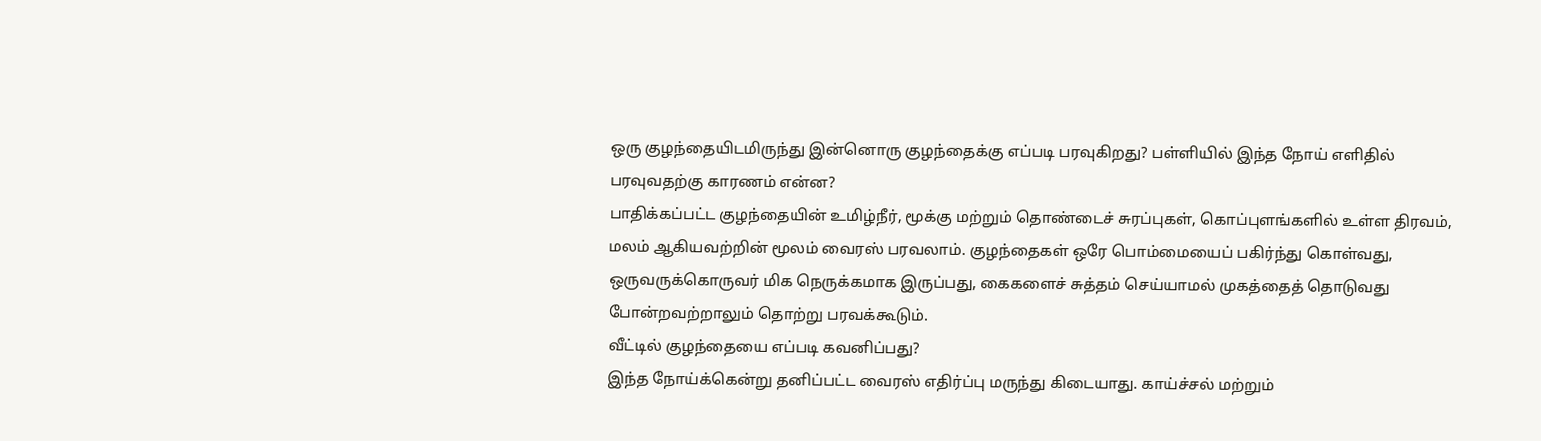ஒரு குழந்தையிடமிருந்து இன்னொரு குழந்தைக்கு எப்படி பரவுகிறது? பள்ளியில் இந்த நோய் எளிதில் பரவுவதற்கு காரணம் என்ன?
பாதிக்கப்பட்ட குழந்தையின் உமிழ்நீர், மூக்கு மற்றும் தொண்டைச் சுரப்புகள், கொப்புளங்களில் உள்ள திரவம், மலம் ஆகியவற்றின் மூலம் வைரஸ் பரவலாம். குழந்தைகள் ஒரே பொம்மையைப் பகிர்ந்து கொள்வது, ஒருவருக்கொருவர் மிக நெருக்கமாக இருப்பது, கைகளைச் சுத்தம் செய்யாமல் முகத்தைத் தொடுவது போன்றவற்றாலும் தொற்று பரவக்கூடும்.
வீட்டில் குழந்தையை எப்படி கவனிப்பது?
இந்த நோய்க்கென்று தனிப்பட்ட வைரஸ் எதிர்ப்பு மருந்து கிடையாது. காய்ச்சல் மற்றும்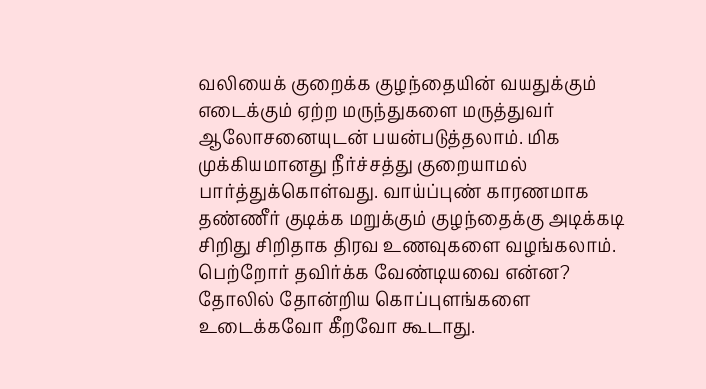வலியைக் குறைக்க குழந்தையின் வயதுக்கும் எடைக்கும் ஏற்ற மருந்துகளை மருத்துவர் ஆலோசனையுடன் பயன்படுத்தலாம். மிக முக்கியமானது நீர்ச்சத்து குறையாமல் பார்த்துக்கொள்வது. வாய்ப்புண் காரணமாக தண்ணீர் குடிக்க மறுக்கும் குழந்தைக்கு அடிக்கடி சிறிது சிறிதாக திரவ உணவுகளை வழங்கலாம்.
பெற்றோர் தவிர்க்க வேண்டியவை என்ன?
தோலில் தோன்றிய கொப்புளங்களை உடைக்கவோ கீறவோ கூடாது.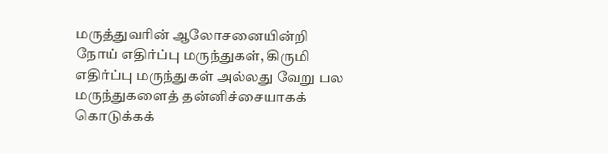மருத்துவரின் ஆலோசனையின்றி நோய் எதிர்ப்பு மருந்துகள், கிருமி எதிர்ப்பு மருந்துகள் அல்லது வேறு பல மருந்துகளைத் தன்னிச்சையாகக் கொடுக்கக்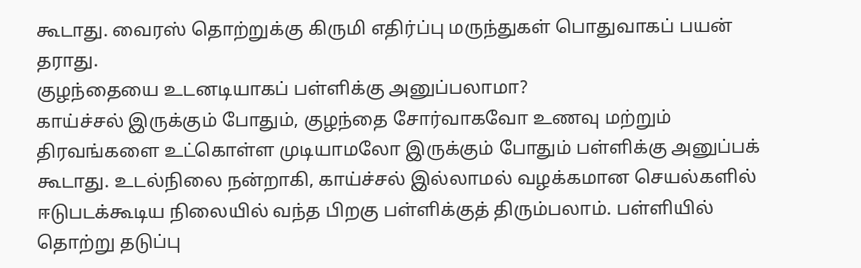கூடாது. வைரஸ் தொற்றுக்கு கிருமி எதிர்ப்பு மருந்துகள் பொதுவாகப் பயன் தராது.
குழந்தையை உடனடியாகப் பள்ளிக்கு அனுப்பலாமா?
காய்ச்சல் இருக்கும் போதும், குழந்தை சோர்வாகவோ உணவு மற்றும் திரவங்களை உட்கொள்ள முடியாமலோ இருக்கும் போதும் பள்ளிக்கு அனுப்பக் கூடாது. உடல்நிலை நன்றாகி, காய்ச்சல் இல்லாமல் வழக்கமான செயல்களில் ஈடுபடக்கூடிய நிலையில் வந்த பிறகு பள்ளிக்குத் திரும்பலாம். பள்ளியில் தொற்று தடுப்பு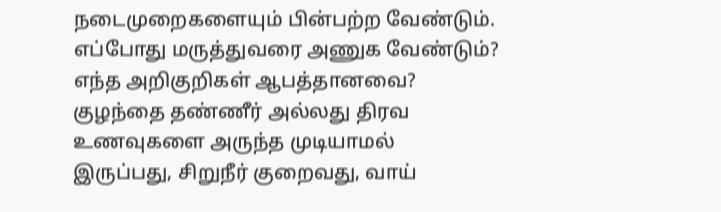நடைமுறைகளையும் பின்பற்ற வேண்டும்.
எப்போது மருத்துவரை அணுக வேண்டும்? எந்த அறிகுறிகள் ஆபத்தானவை?
குழந்தை தண்ணீர் அல்லது திரவ உணவுகளை அருந்த முடியாமல் இருப்பது, சிறுநீர் குறைவது, வாய்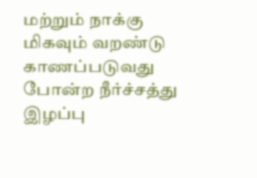மற்றும் நாக்கு மிகவும் வறண்டு காணப்படுவது போன்ற நீர்ச்சத்து இழப்பு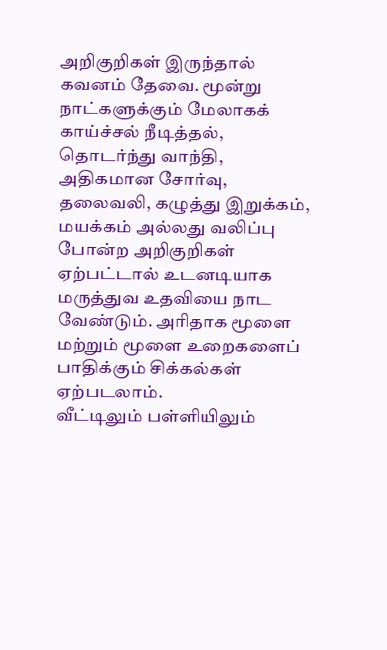அறிகுறிகள் இருந்தால் கவனம் தேவை. மூன்று நாட்களுக்கும் மேலாகக் காய்ச்சல் நீடித்தல், தொடர்ந்து வாந்தி, அதிகமான சோர்வு, தலைவலி, கழுத்து இறுக்கம், மயக்கம் அல்லது வலிப்பு போன்ற அறிகுறிகள் ஏற்பட்டால் உடனடியாக மருத்துவ உதவியை நாட வேண்டும். அரிதாக மூளை மற்றும் மூளை உறைகளைப் பாதிக்கும் சிக்கல்கள் ஏற்படலாம்.
வீட்டிலும் பள்ளியிலும்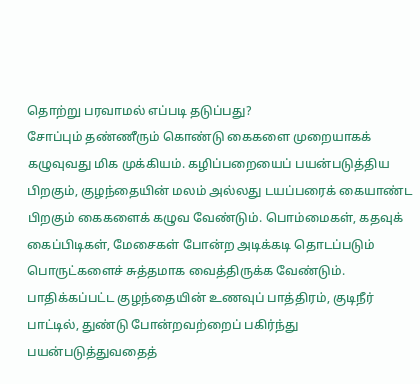தொற்று பரவாமல் எப்படி தடுப்பது?
சோப்பும் தண்ணீரும் கொண்டு கைகளை முறையாகக் கழுவுவது மிக முக்கியம். கழிப்பறையைப் பயன்படுத்திய பிறகும், குழந்தையின் மலம் அல்லது டயப்பரைக் கையாண்ட பிறகும் கைகளைக் கழுவ வேண்டும். பொம்மைகள், கதவுக் கைப்பிடிகள், மேசைகள் போன்ற அடிக்கடி தொடப்படும் பொருட்களைச் சுத்தமாக வைத்திருக்க வேண்டும். பாதிக்கப்பட்ட குழந்தையின் உணவுப் பாத்திரம், குடிநீர் பாட்டில், துண்டு போன்றவற்றைப் பகிர்ந்து பயன்படுத்துவதைத்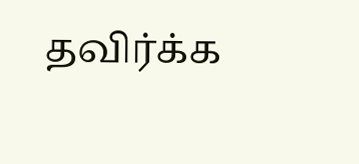தவிர்க்க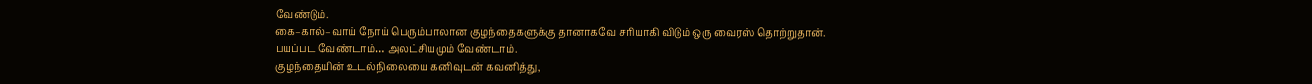வேண்டும்.
கை–கால்–வாய் நோய் பெரும்பாலான குழந்தைகளுக்கு தானாகவே சரியாகி விடும் ஒரு வைரஸ் தொற்றுதான்.
பயப்பட வேண்டாம்… அலட்சியமும் வேண்டாம்.
குழந்தையின் உடல்நிலையை கனிவுடன் கவனித்து,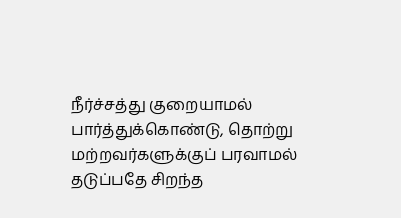நீர்ச்சத்து குறையாமல் பார்த்துக்கொண்டு, தொற்று மற்றவர்களுக்குப் பரவாமல் தடுப்பதே சிறந்த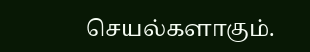செயல்களாகும்.